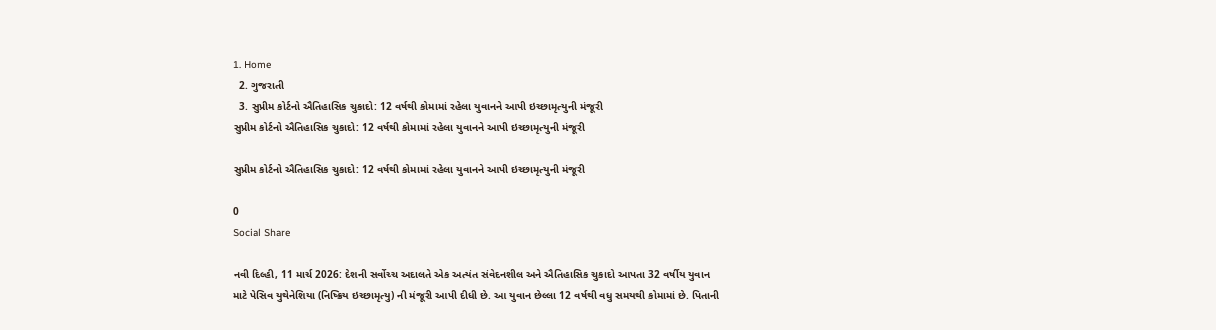1. Home
  2. ગુજરાતી
  3. સુપ્રીમ કોર્ટનો ઐતિહાસિક ચુકાદો: 12 વર્ષથી કોમામાં રહેલા યુવાનને આપી ઇચ્છામૃત્યુની મંજૂરી
સુપ્રીમ કોર્ટનો ઐતિહાસિક ચુકાદો: 12 વર્ષથી કોમામાં રહેલા યુવાનને આપી ઇચ્છામૃત્યુની મંજૂરી

સુપ્રીમ કોર્ટનો ઐતિહાસિક ચુકાદો: 12 વર્ષથી કોમામાં રહેલા યુવાનને આપી ઇચ્છામૃત્યુની મંજૂરી

0
Social Share

નવી દિલ્હી, 11 માર્ચ 2026: દેશની સર્વોચ્ચ અદાલતે એક અત્યંત સંવેદનશીલ અને ઐતિહાસિક ચુકાદો આપતા 32 વર્ષીય યુવાન માટે પેસિવ યુથેનેશિયા (નિષ્ક્રિય ઇચ્છામૃત્યુ) ની મંજૂરી આપી દીધી છે. આ યુવાન છેલ્લા 12 વર્ષથી વધુ સમયથી કોમામાં છે. પિતાની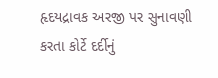હૃદયદ્રાવક અરજી પર સુનાવણી કરતા કોર્ટે દર્દીનું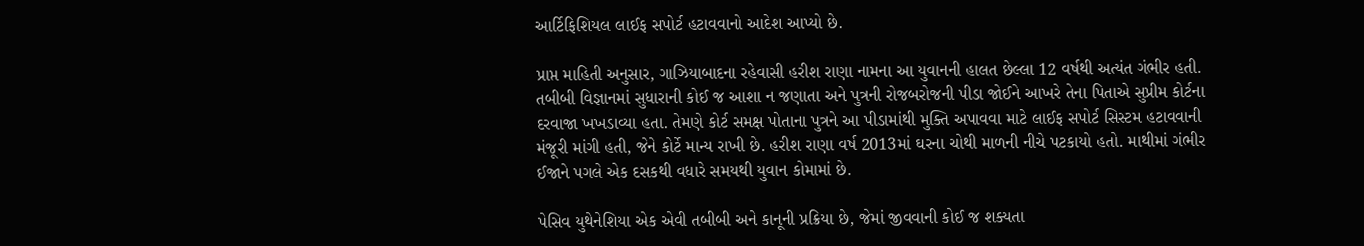આર્ટિફિશિયલ લાઈફ સપોર્ટ હટાવવાનો આદેશ આપ્યો છે.

પ્રાપ્ત માહિતી અનુસાર, ગાઝિયાબાદના રહેવાસી હરીશ રાણા નામના આ યુવાનની હાલત છેલ્લા 12 વર્ષથી અત્યંત ગંભીર હતી. તબીબી વિજ્ઞાનમાં સુધારાની કોઈ જ આશા ન જણાતા અને પુત્રની રોજબરોજની પીડા જોઈને આખરે તેના પિતાએ સુપ્રીમ કોર્ટના દરવાજા ખખડાવ્યા હતા. તેમણે કોર્ટ સમક્ષ પોતાના પુત્રને આ પીડામાંથી મુક્તિ અપાવવા માટે લાઈફ સપોર્ટ સિસ્ટમ હટાવવાની મંજૂરી માંગી હતી, જેને કોર્ટે માન્ય રાખી છે. હરીશ રાણા વર્ષ 2013માં ઘરના ચોથી માળની નીચે પટકાયો હતો. માથીમાં ગંભીર ઈજાને પગલે એક દસકથી વધારે સમયથી યુવાન કોમામાં છે.

પેસિવ યુથેનેશિયા એક એવી તબીબી અને કાનૂની પ્રક્રિયા છે, જેમાં જીવવાની કોઈ જ શક્યતા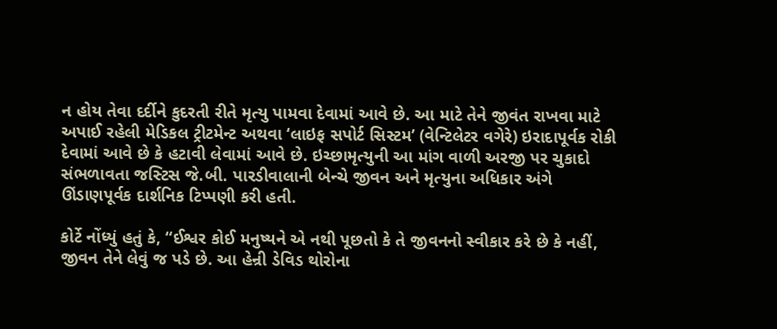ન હોય તેવા દર્દીને કુદરતી રીતે મૃત્યુ પામવા દેવામાં આવે છે. આ માટે તેને જીવંત રાખવા માટે અપાઈ રહેલી મેડિકલ ટ્રીટમેન્ટ અથવા ‘લાઇફ સપોર્ટ સિસ્ટમ’ (વેન્ટિલેટર વગેરે) ઇરાદાપૂર્વક રોકી દેવામાં આવે છે કે હટાવી લેવામાં આવે છે. ઇચ્છામૃત્યુની આ માંગ વાળી અરજી પર ચુકાદો સંભળાવતા જસ્ટિસ જે.બી. પારડીવાલાની બેન્ચે જીવન અને મૃત્યુના અધિકાર અંગે ઊંડાણપૂર્વક દાર્શનિક ટિપ્પણી કરી હતી.

કોર્ટે નોંધ્યું હતું કે, “ઈશ્વર કોઈ મનુષ્યને એ નથી પૂછતો કે તે જીવનનો સ્વીકાર કરે છે કે નહીં, જીવન તેને લેવું જ પડે છે. આ હેન્રી ડેવિડ થોરોના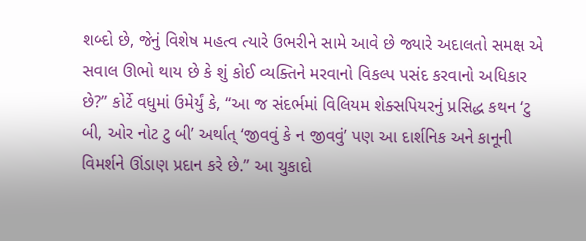શબ્દો છે, જેનું વિશેષ મહત્વ ત્યારે ઉભરીને સામે આવે છે જ્યારે અદાલતો સમક્ષ એ સવાલ ઊભો થાય છે કે શું કોઈ વ્યક્તિને મરવાનો વિકલ્પ પસંદ કરવાનો અધિકાર છે?” કોર્ટે વધુમાં ઉમેર્યું કે, “આ જ સંદર્ભમાં વિલિયમ શેક્સપિયરનું પ્રસિદ્ધ કથન ‘ટુ બી, ઓર નોટ ટુ બી’ અર્થાત્ ‘જીવવું કે ન જીવવું’ પણ આ દાર્શનિક અને કાનૂની વિમર્શને ઊંડાણ પ્રદાન કરે છે.” આ ચુકાદો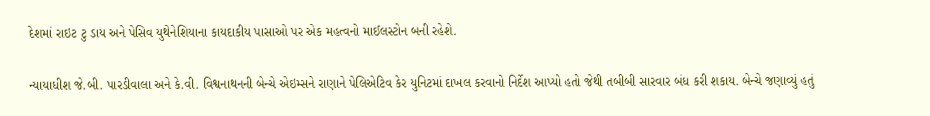દેશમાં રાઇટ ટુ ડાય અને પેસિવ યુથેનેશિયાના કાયદાકીય પાસાઓ પર એક મહત્વનો માઈલસ્ટોન બની રહેશે.

ન્યાયાધીશ જે.બી. પારડીવાલા અને કે.વી. વિશ્વનાથનની બેન્ચે એઇમ્સને રાણાને પેલિએટિવ કેર યુનિટમાં દાખલ કરવાનો નિર્દેશ આપ્યો હતો જેથી તબીબી સારવાર બંધ કરી શકાય. બેન્ચે જણાવ્યું હતું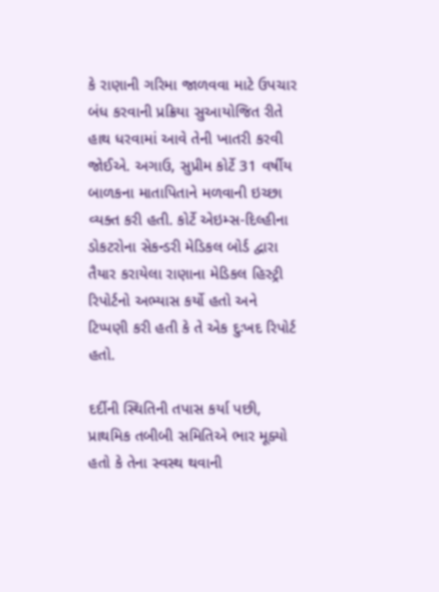કે રાણાની ગરિમા જાળવવા માટે ઉપચાર બંધ કરવાની પ્રક્રિયા સુઆયોજિત રીતે હાથ ધરવામાં આવે તેની ખાતરી કરવી જોઈએ. અગાઉ, સુપ્રીમ કોર્ટે 31 વર્ષીય બાળકના માતાપિતાને મળવાની ઇચ્છા વ્યક્ત કરી હતી. કોર્ટે એઇમ્સ-દિલ્હીના ડોકટરોના સેકન્ડરી મેડિકલ બોર્ડ દ્વારા તૈયાર કરાયેલા રાણાના મેડિકલ હિસ્ટ્રી રિપોર્ટનો અભ્યાસ કર્યો હતો અને ટિપ્પણી કરી હતી કે તે એક દુઃખદ રિપોર્ટ હતો.

દર્દીની સ્થિતિની તપાસ કર્યા પછી, પ્રાથમિક તબીબી સમિતિએ ભાર મૂક્યો હતો કે તેના સ્વસ્થ થવાની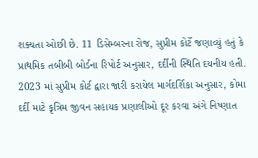શક્યતા ઓછી છે. 11 ડિસેમ્બરના રોજ, સુપ્રીમ કોર્ટે જણાવ્યું હતું કે પ્રાથમિક તબીબી બોર્ડના રિપોર્ટ અનુસાર, દર્દીની સ્થિતિ દયનીય હતી. 2023 માં સુપ્રીમ કોર્ટ દ્વારા જારી કરાયેલ માર્ગદર્શિકા અનુસાર, કોમા દર્દી માટે કૃત્રિમ જીવન સહાયક પ્રણાલીઓ દૂર કરવા અંગે નિષ્ણાત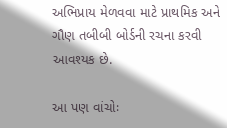અભિપ્રાય મેળવવા માટે પ્રાથમિક અને ગૌણ તબીબી બોર્ડની રચના કરવી આવશ્યક છે.

આ પણ વાંચોઃ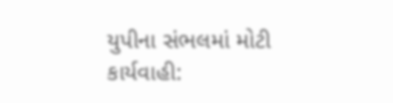યુપીના સંભલમાં મોટી કાર્યવાહી: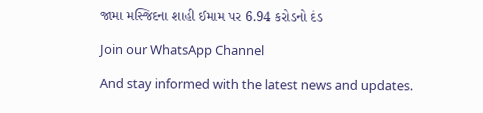જામા મસ્જિદના શાહી ઈમામ પર 6.94 કરોડનો દંડ

Join our WhatsApp Channel

And stay informed with the latest news and updates.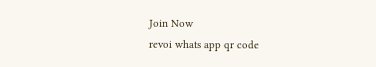Join Now
revoi whats app qr code